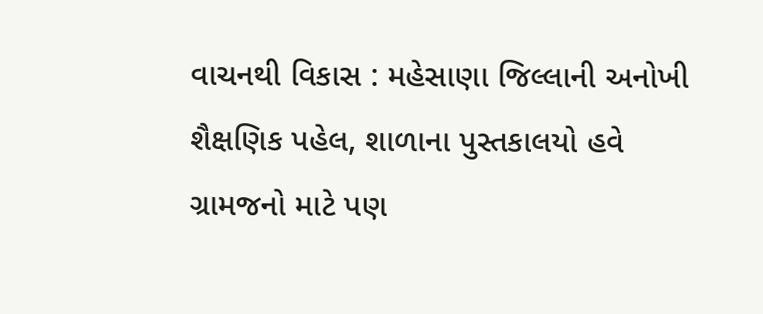વાચનથી વિકાસ : મહેસાણા જિલ્લાની અનોખી શૈક્ષણિક પહેલ, શાળાના પુસ્તકાલયો હવે ગ્રામજનો માટે પણ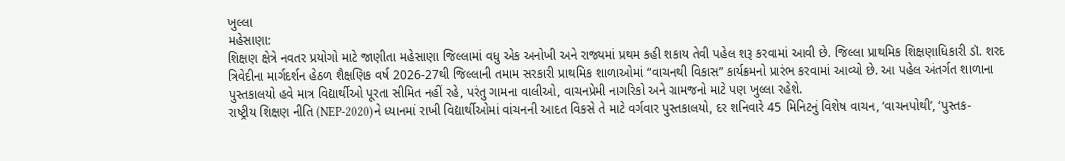ખુલ્લા
મહેસાણા:
શિક્ષણ ક્ષેત્રે નવતર પ્રયોગો માટે જાણીતા મહેસાણા જિલ્લામાં વધુ એક અનોખી અને રાજ્યમાં પ્રથમ કહી શકાય તેવી પહેલ શરૂ કરવામાં આવી છે. જિલ્લા પ્રાથમિક શિક્ષણાધિકારી ડૉ. શરદ ત્રિવેદીના માર્ગદર્શન હેઠળ શૈક્ષણિક વર્ષ 2026-27થી જિલ્લાની તમામ સરકારી પ્રાથમિક શાળાઓમાં “વાચનથી વિકાસ” કાર્યક્રમનો પ્રારંભ કરવામાં આવ્યો છે. આ પહેલ અંતર્ગત શાળાના પુસ્તકાલયો હવે માત્ર વિદ્યાર્થીઓ પૂરતા સીમિત નહીં રહે, પરંતુ ગામના વાલીઓ, વાચનપ્રેમી નાગરિકો અને ગ્રામજનો માટે પણ ખુલ્લા રહેશે.
રાષ્ટ્રીય શિક્ષણ નીતિ (NEP-2020)ને ધ્યાનમાં રાખી વિદ્યાર્થીઓમાં વાંચનની આદત વિકસે તે માટે વર્ગવાર પુસ્તકાલયો, દર શનિવારે 45 મિનિટનું વિશેષ વાચન, ‘વાચનપોથી’, ‘પુસ્તક-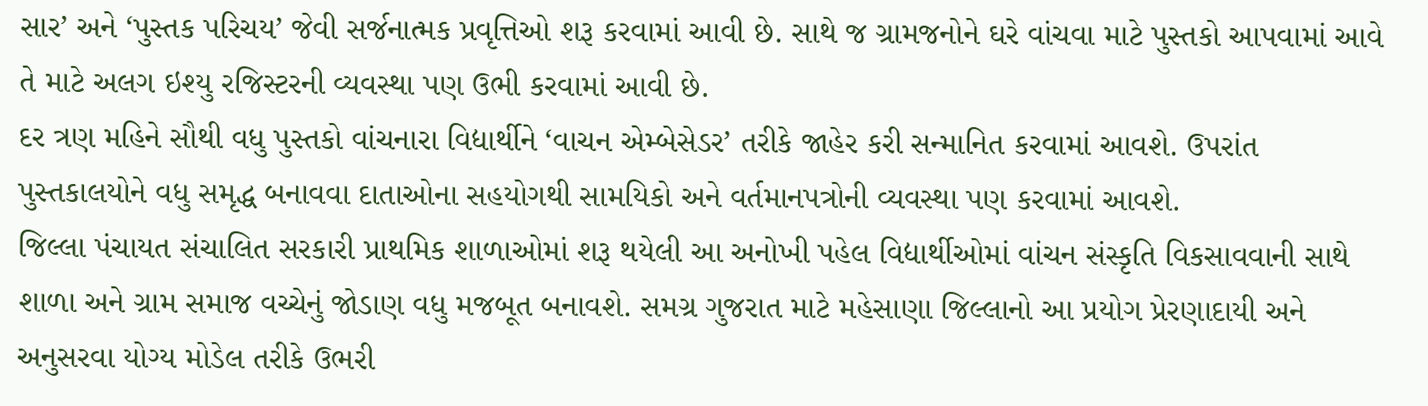સાર’ અને ‘પુસ્તક પરિચય’ જેવી સર્જનાત્મક પ્રવૃત્તિઓ શરૂ કરવામાં આવી છે. સાથે જ ગ્રામજનોને ઘરે વાંચવા માટે પુસ્તકો આપવામાં આવે તે માટે અલગ ઇશ્યુ રજિસ્ટરની વ્યવસ્થા પણ ઉભી કરવામાં આવી છે.
દર ત્રણ મહિને સૌથી વધુ પુસ્તકો વાંચનારા વિદ્યાર્થીને ‘વાચન એમ્બેસેડર’ તરીકે જાહેર કરી સન્માનિત કરવામાં આવશે. ઉપરાંત પુસ્તકાલયોને વધુ સમૃદ્ધ બનાવવા દાતાઓના સહયોગથી સામયિકો અને વર્તમાનપત્રોની વ્યવસ્થા પણ કરવામાં આવશે.
જિલ્લા પંચાયત સંચાલિત સરકારી પ્રાથમિક શાળાઓમાં શરૂ થયેલી આ અનોખી પહેલ વિદ્યાર્થીઓમાં વાંચન સંસ્કૃતિ વિકસાવવાની સાથે શાળા અને ગ્રામ સમાજ વચ્ચેનું જોડાણ વધુ મજબૂત બનાવશે. સમગ્ર ગુજરાત માટે મહેસાણા જિલ્લાનો આ પ્રયોગ પ્રેરણાદાયી અને અનુસરવા યોગ્ય મોડેલ તરીકે ઉભરી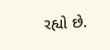રહ્યો છે.